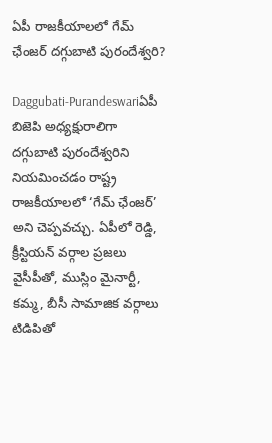ఏపీ రాజకీయాలలో గేమ్ ఛేంజర్‌ దగ్గుబాటి పురందేశ్వరి?

Daggubati-Purandeswariఏపీ బిజెపి అధ్యక్షురాలిగా దగ్గుబాటి పురందేశ్వరిని నియమించడం రాష్ట్ర రాజకీయాలలో ‘గేమ్ ఛేంజర్‌’ అని చెప్పవచ్చు. ఏపీలో రెడ్డి, క్రీస్టియన్ వర్గాల ప్రజలు వైసీపీతో, ముస్లిం మైనార్టీ, కమ్మ, బీసీ సామాజిక వర్గాలు టిడిపితో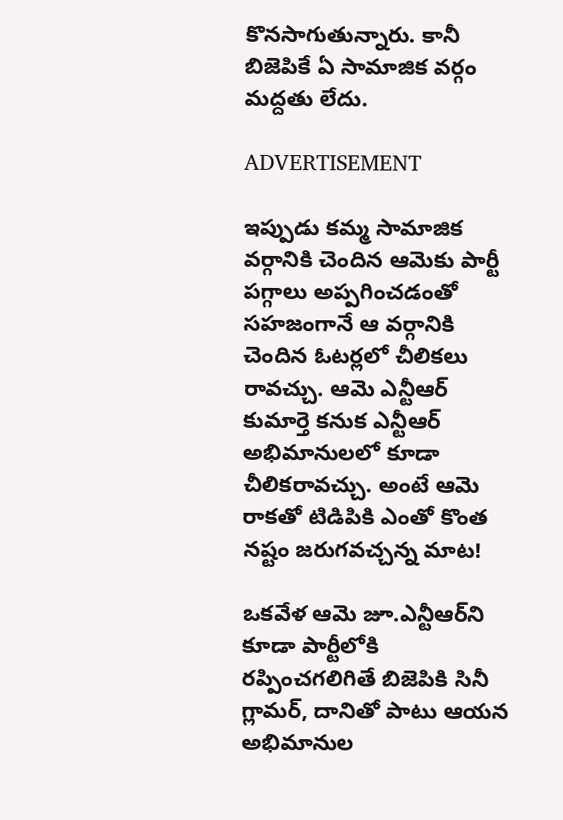కొనసాగుతున్నారు. కానీ బిజెపికే ఏ సామాజిక వర్గం మద్దతు లేదు.

ADVERTISEMENT

ఇప్పుడు కమ్మ సామాజిక వర్గానికి చెందిన ఆమెకు పార్టీ పగ్గాలు అప్పగించడంతో సహజంగానే ఆ వర్గానికి చెందిన ఓటర్లలో చీలికలు రావచ్చు. ఆమె ఎన్టీఆర్‌ కుమార్తె కనుక ఎన్టీఆర్‌ అభిమానులలో కూడా చీలికరావచ్చు. అంటే ఆమె రాకతో టిడిపికి ఎంతో కొంత నష్టం జరుగవచ్చన్న మాట!

ఒకవేళ ఆమె జూ.ఎన్టీఆర్‌ని కూడా పార్టీలోకి రప్పించగలిగితే బిజెపికి సినీ గ్లామర్, దానితో పాటు ఆయన అభిమానుల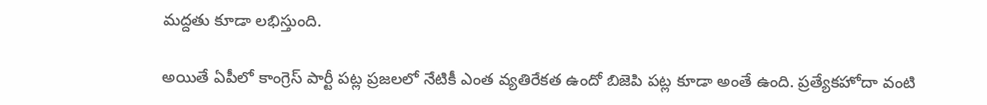మద్దతు కూడా లభిస్తుంది.

అయితే ఏపీలో కాంగ్రెస్ పార్టీ పట్ల ప్రజలలో నేటికీ ఎంత వ్యతిరేకత ఉందో బిజెపి పట్ల కూడా అంతే ఉంది. ప్రత్యేకహోదా వంటి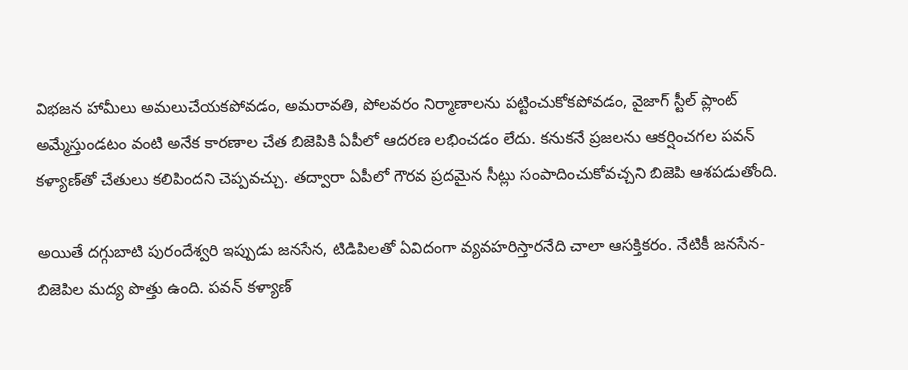విభజన హామీలు అమలుచేయకపోవడం, అమరావతి, పోలవరం నిర్మాణాలను పట్టించుకోకపోవడం, వైజాగ్‌ స్టీల్‌ ప్లాంట్‌ అమ్మేస్తుండటం వంటి అనేక కారణాల చేత బిజెపికి ఏపీలో ఆదరణ లభించడం లేదు. కనుకనే ప్రజలను ఆకర్షించగల పవన్‌ కళ్యాణ్‌తో చేతులు కలిపిందని చెప్పవచ్చు. తద్వారా ఏపీలో గౌరవ ప్రదమైన సీట్లు సంపాదించుకోవచ్చని బిజెపి ఆశపడుతోంది.

అయితే దగ్గుబాటి పురందేశ్వరి ఇప్పుడు జనసేన, టిడిపిలతో ఏవిదంగా వ్యవహరిస్తారనేది చాలా ఆసక్తికరం. నేటికీ జనసేన-బిజెపిల మద్య పొత్తు ఉంది. పవన్‌ కళ్యాణ్‌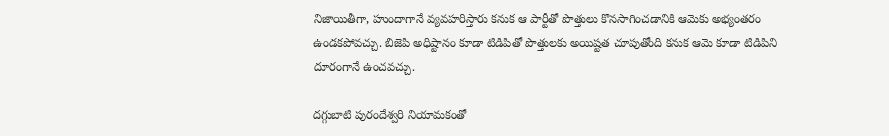నిజాయితీగా, హుందాగానే వ్యవహరిస్తారు కనుక ఆ పార్టీతో పొత్తులు కొనసాగించడానికి ఆమెకు అభ్యంతరం ఉండకపోవచ్చు. బిజెపి అధిష్టానం కూడా టిడిపితో పొత్తులకు అయిష్టత చూపుతోంది కనుక ఆమె కూడా టిడిపిని దూరంగానే ఉంచవచ్చు.

దగ్గుబాటి పురందేశ్వరి నియామకంతో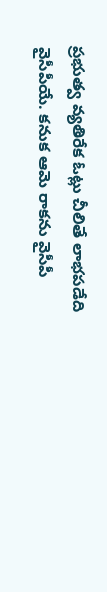ప్రభుత్వ వ్యతిరేక ఓట్లు చీలితే లాభపడేది వైసీపీయే. కనుక ఆమె రాకను వైసీపీ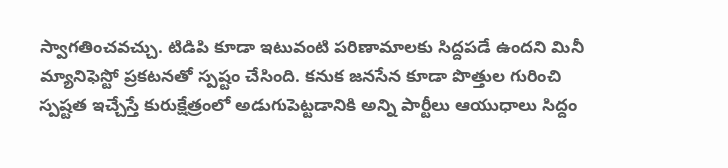స్వాగతించవచ్చు. టిడిపి కూడా ఇటువంటి పరిణామాలకు సిద్దపడే ఉందని మినీ మ్యానిఫెస్టో ప్రకటనతో స్పష్టం చేసింది. కనుక జనసేన కూడా పొత్తుల గురించి స్పష్టత ఇచ్చేస్తే కురుక్షేత్రంలో అడుగుపెట్టడానికి అన్ని పార్టీలు ఆయుధాలు సిద్దం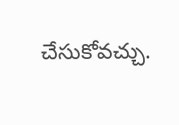చేసుకోవచ్చు.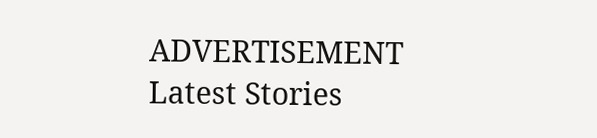ADVERTISEMENT
Latest Stories